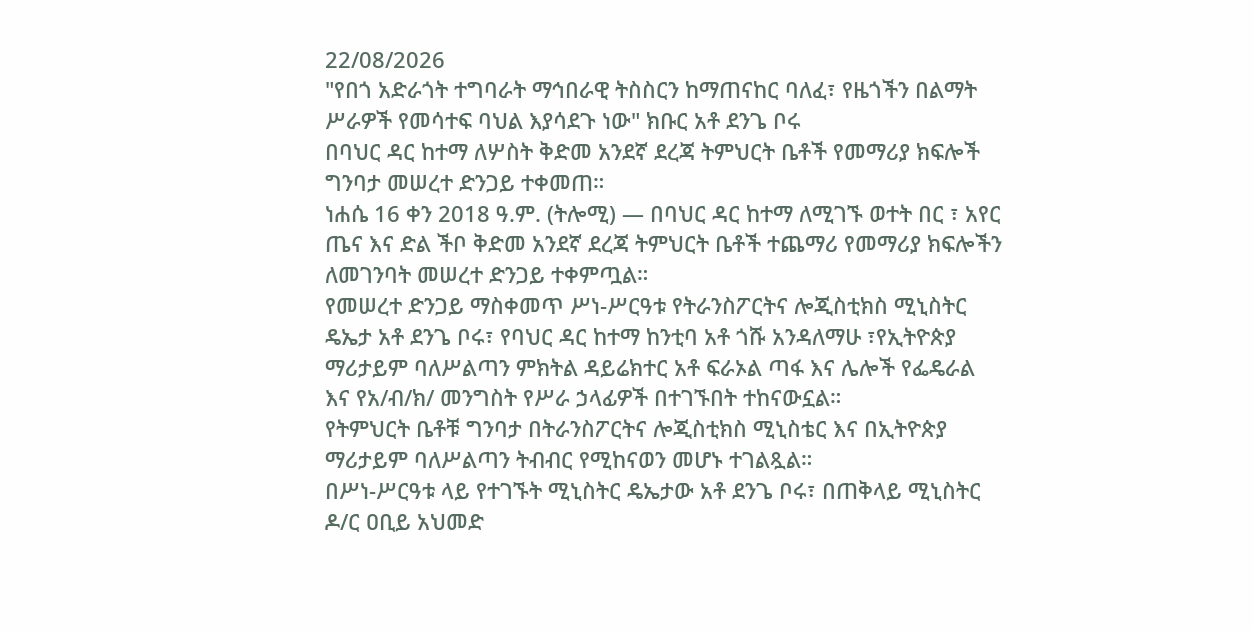22/08/2026
"የበጎ አድራጎት ተግባራት ማኅበራዊ ትስስርን ከማጠናከር ባለፈ፣ የዜጎችን በልማት ሥራዎች የመሳተፍ ባህል እያሳደጉ ነው" ክቡር አቶ ደንጌ ቦሩ
በባህር ዳር ከተማ ለሦስት ቅድመ አንደኛ ደረጃ ትምህርት ቤቶች የመማሪያ ክፍሎች ግንባታ መሠረተ ድንጋይ ተቀመጠ።
ነሐሴ 16 ቀን 2018 ዓ.ም. (ትሎሚ) — በባህር ዳር ከተማ ለሚገኙ ወተት በር ፣ አየር ጤና እና ድል ችቦ ቅድመ አንደኛ ደረጃ ትምህርት ቤቶች ተጨማሪ የመማሪያ ክፍሎችን ለመገንባት መሠረተ ድንጋይ ተቀምጧል።
የመሠረተ ድንጋይ ማስቀመጥ ሥነ-ሥርዓቱ የትራንስፖርትና ሎጂስቲክስ ሚኒስትር ዴኤታ አቶ ደንጌ ቦሩ፣ የባህር ዳር ከተማ ከንቲባ አቶ ጎሹ አንዳለማሁ ፣የኢትዮጵያ ማሪታይም ባለሥልጣን ምክትል ዳይሬክተር አቶ ፍራኦል ጣፋ እና ሌሎች የፌዴራል እና የአ/ብ/ክ/ መንግስት የሥራ ኃላፊዎች በተገኙበት ተከናውኗል።
የትምህርት ቤቶቹ ግንባታ በትራንስፖርትና ሎጂስቲክስ ሚኒስቴር እና በኢትዮጵያ ማሪታይም ባለሥልጣን ትብብር የሚከናወን መሆኑ ተገልጿል።
በሥነ-ሥርዓቱ ላይ የተገኙት ሚኒስትር ዴኤታው አቶ ደንጌ ቦሩ፣ በጠቅላይ ሚኒስትር ዶ/ር ዐቢይ አህመድ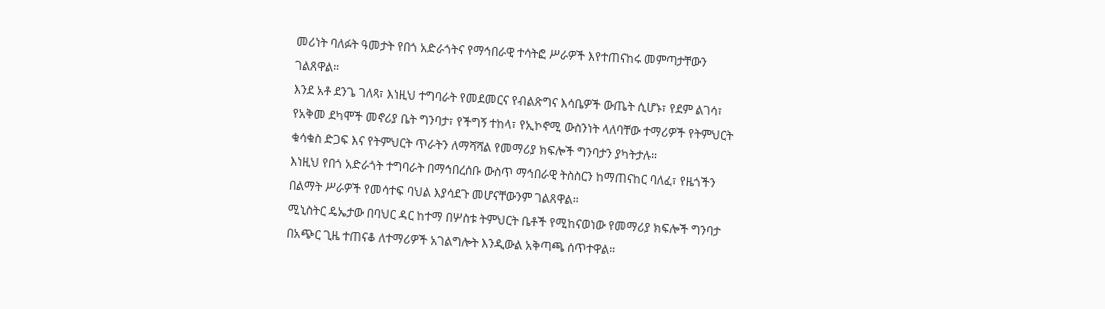መሪነት ባለፉት ዓመታት የበጎ አድራጎትና የማኅበራዊ ተሳትፎ ሥራዎች እየተጠናከሩ መምጣታቸውን ገልጸዋል።
እንደ አቶ ደንጌ ገለጻ፣ እነዚህ ተግባራት የመደመርና የብልጽግና እሳቤዎች ውጤት ሲሆኑ፣ የደም ልገሳ፣ የአቅመ ደካሞች መኖሪያ ቤት ግንባታ፣ የችግኝ ተከላ፣ የኢኮኖሚ ውስንነት ላለባቸው ተማሪዎች የትምህርት ቁሳቁስ ድጋፍ እና የትምህርት ጥራትን ለማሻሻል የመማሪያ ክፍሎች ግንባታን ያካትታሉ።
እነዚህ የበጎ አድራጎት ተግባራት በማኅበረሰቡ ውስጥ ማኅበራዊ ትስስርን ከማጠናከር ባለፈ፣ የዜጎችን በልማት ሥራዎች የመሳተፍ ባህል እያሳደጉ መሆናቸውንም ገልጸዋል።
ሚኒስትር ዴኤታው በባህር ዳር ከተማ በሦስቱ ትምህርት ቤቶች የሚከናወነው የመማሪያ ክፍሎች ግንባታ በአጭር ጊዜ ተጠናቆ ለተማሪዎች አገልግሎት እንዲውል አቅጣጫ ሰጥተዋል።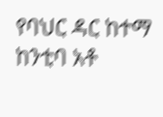የባህር ዳር ከተማ ከንቲባ አቶ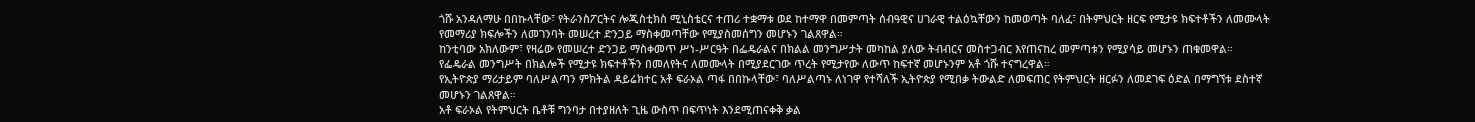ጎሹ አንዳለማሁ በበኩላቸው፣ የትራንስፖርትና ሎጂስቲክስ ሚኒስቴርና ተጠሪ ተቋማቱ ወደ ከተማዋ በመምጣት ሰብዓዊና ሀገራዊ ተልዕኳቸውን ከመወጣት ባለፈ፣ በትምህርት ዘርፍ የሚታዩ ክፍተቶችን ለመሙላት የመማሪያ ክፍሎችን ለመገንባት መሠረተ ድንጋይ ማስቀመጣቸው የሚያስመሰግን መሆኑን ገልጸዋል።
ከንቲባው አክለውም፣ የዛሬው የመሠረተ ድንጋይ ማስቀመጥ ሥነ-ሥርዓት በፌዴራልና በክልል መንግሥታት መካከል ያለው ትብብርና መስተጋብር እየጠናከረ መምጣቱን የሚያሳይ መሆኑን ጠቁመዋል።
የፌዴራል መንግሥት በክልሎች የሚታዩ ክፍተቶችን በመለየትና ለመሙላት በሚያደርገው ጥረት የሚታየው ለውጥ ከፍተኛ መሆኑንም አቶ ጎሹ ተናግረዋል።
የኢትዮጵያ ማሪታይም ባለሥልጣን ምክትል ዳይሬክተር አቶ ፍራኦል ጣፋ በበኩላቸው፣ ባለሥልጣኑ ለነገዋ የተሻለች ኢትዮጵያ የሚበቃ ትውልድ ለመፍጠር የትምህርት ዘርፉን ለመደገፍ ዕድል በማግኘቱ ደስተኛ መሆኑን ገልጸዋል።
አቶ ፍራኦል የትምህርት ቤቶቹ ግንባታ በተያዘለት ጊዜ ውስጥ በፍጥነት እንደሚጠናቀቅ ቃል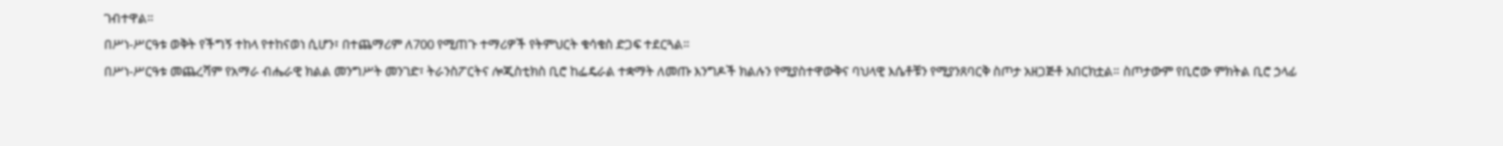ገብተዋል።
በሥነ-ሥርዓቱ ወቅት የችግኝ ተከላ የተከናወነ ሲሆን፣ በተጨማሪም ለ700 የሚጠጉ ተማሪዎች የትምህርት ቁሳቁስ ድጋፍ ተደርጓል።
በሥነ-ሥርዓቱ መጨረሻም የአማራ ብሔራዊ ክልል መንግሥት መንገድ፣ ትራንስፖርትና ሎጂስቲክስ ቢሮ ከፌዴራል ተቋማት ለመጡ እንግዶች ክልሉን የሚያስተዋውቅና ባህላዊ እሴቶቹን የሚያንጸባርቅ ስጦታ አዘጋጅቶ አበርክቷል። ስጦታውም የቢሮው ምክትል ቢሮ ኃላፊ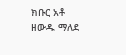ክቡር አቶ ዘውዱ ማለደ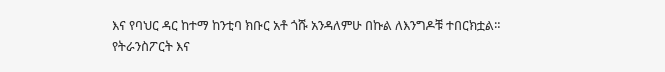እና የባህር ዳር ከተማ ከንቲባ ክቡር አቶ ጎሹ አንዳለምሁ በኩል ለእንግዶቹ ተበርክቷል።
የትራንስፖርት እና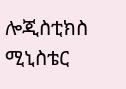ሎጂስቲክስ ሚኒስቴር